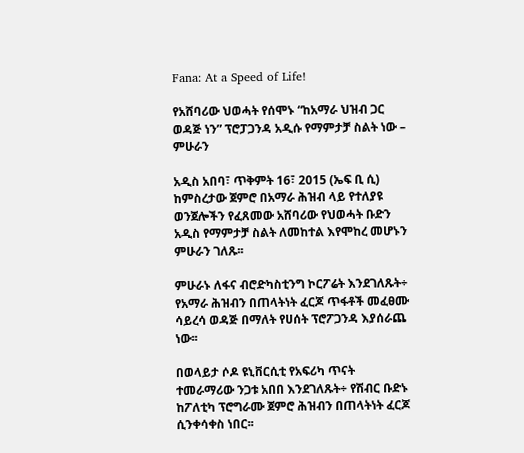Fana: At a Speed of Life!

የአሸባሪው ህወሓት የሰሞኑ “ከአማራ ህዝብ ጋር ወዳጅ ነን” ፕሮፓጋንዳ አዲሱ የማምታቻ ስልት ነው – ምሁራን

አዲስ አበባ፣ ጥቅምት 16፣ 2015 (ኤፍ ቢ ሲ) ከምስረታው ጀምሮ በአማራ ሕዝብ ላይ የተለያዩ ወንጀሎችን የፈጸመው አሸባሪው የህወሓት ቡድን አዲስ የማምታቻ ስልት ለመከተል እየሞከረ መሆኑን ምሁራን ገለጹ፡፡

ምሁራኑ ለፋና ብሮድካስቲንግ ኮርፖሬት እንደገለጹት÷ የአማራ ሕዝብን በጠላትነት ፈርጆ ጥፋቶች መፈፀሙ ሳይረሳ ወዳጅ በማለት የሀሰት ፕሮፖጋንዳ እያሰራጨ ነው፡፡

በወላይታ ሶዶ ዩኒቨርሲቲ የአፍሪካ ጥናት ተመራማሪው ንጋቱ አበበ እንደገለጹት÷ የሽብር ቡድኑ ከፖለቲካ ፕሮግራሙ ጀምሮ ሕዝብን በጠላትነት ፈርጆ ሲንቀሳቀስ ነበር፡፡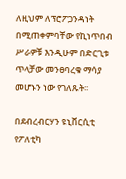ለዚህም ለፕሮፖጋንዳነት በሚጠቀምባቸው የኪነጥበብ ሥራዎቹ እንዲሁም በድርጊቱ ጥላቻው መንፀባረቁ ማሳያ መሆኑን ነው የገለጹት፡፡

በደብረብርሃን ዩኒቨርሲቲ የፖለቲካ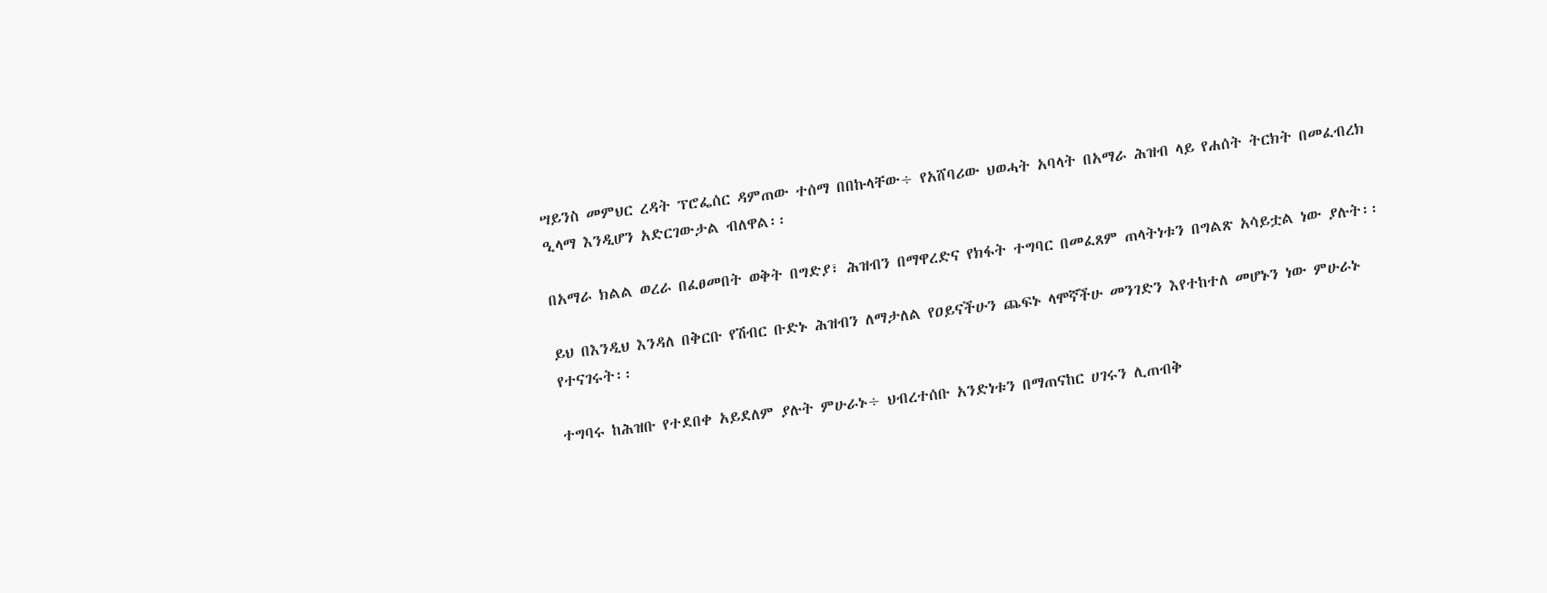ሣይንስ መምህር ረዳት ፕሮፌሰር ዳምጠው ተሰማ በበኩላቸው÷ የአሸባሪው ህወሓት አባላት በአማራ ሕዝብ ላይ የሐሰት ትርክት በመፈብረክ ዒላማ እንዲሆን አድርገውታል ብለዋል፡፡

በአማራ ክልል ወረራ በፈፀመበት ወቅት በግድያ፣ ሕዝብን በማዋረድና የክፋት ተግባር በመፈጸም ጠላትነቱን በግልጽ አሳይቷል ነው ያሉት፡፡

ይህ በእንዲህ እንዳለ በቅርቡ የሽብር ቡድኑ ሕዝብን ለማታለል የዐይናችሁን ጨፍኑ ላሞኛችሁ መንገድን እየተከተለ መሆኑን ነው ምሁራኑ የተናገሩት፡፡

ተግባሩ ከሕዝቡ የተደበቀ አይደለም ያሉት ምሁራኑ÷ ህብረተሰቡ አንድነቱን በማጠናከር ሀገሩን ሊጠብቅ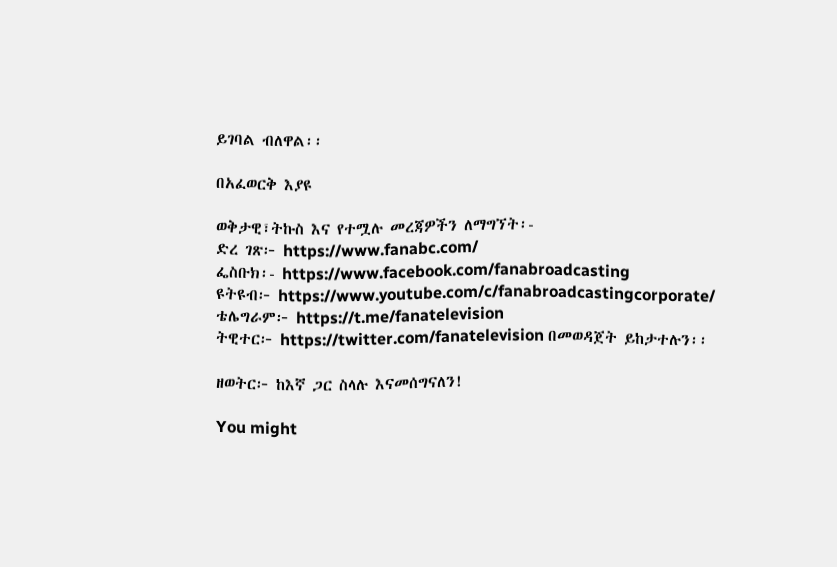ይገባል ብለዋል፡፡

በአፈወርቅ እያዩ

ወቅታዊ፣ትኩስ እና የተሟሉ መረጃዎችን ለማግኘት፡-
ድረ ገጽ፦ https://www.fanabc.com/
ፌስቡክ፡- https://www.facebook.com/fanabroadcasting
ዩትዩብ፦ https://www.youtube.com/c/fanabroadcastingcorporate/
ቴሌግራም፦ https://t.me/fanatelevision
ትዊተር፦ https://twitter.com/fanatelevision በመወዳጀት ይከታተሉን፡፡

ዘወትር፦ ከእኛ ጋር ስላሉ እናመሰግናለን!

You might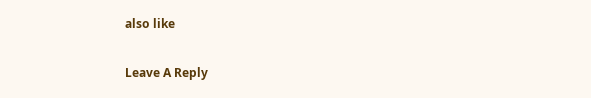also like

Leave A Reply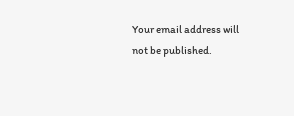Your email address will not be published.